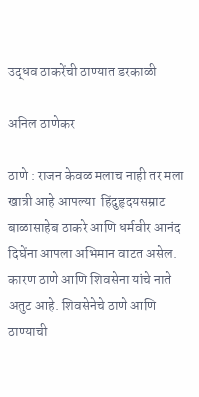उद्धव ठाकरेंची ठाण्यात डरकाळी

अनिल ठाणेकर

ठाणे : राजन केवळ मलाच नाही तर मला खात्री आहे आपल्या  हिंदुहृदयसम्राट बाळासाहेब ठाकरे आणि धर्मवीर आनंद दिघेंना आपला अभिमान वाटत असेल. कारण ठाणे आणि शिवसेना यांचे नाते अतुट आहे. शिवसेनेचे ठाणे आणि ठाण्याची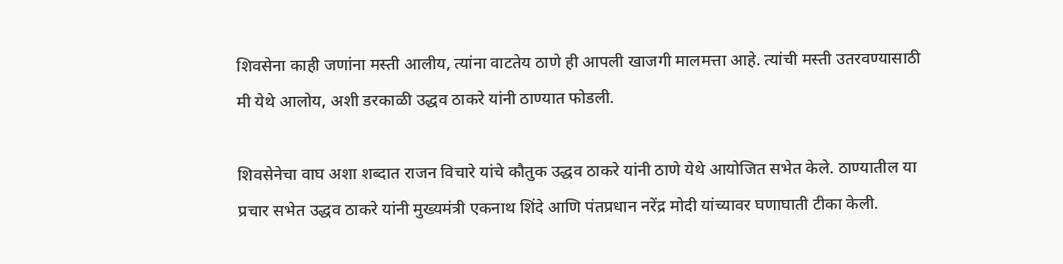शिवसेना काही जणांना मस्ती आलीय, त्यांना वाटतेय ठाणे ही आपली खाजगी मालमत्ता आहे. त्यांची मस्ती उतरवण्यासाठी मी येथे आलोय, अशी डरकाळी उद्धव ठाकरे यांनी ठाण्यात फोडली.

शिवसेनेचा वाघ अशा शब्दात राजन विचारे यांचे कौतुक उद्धव ठाकरे यांनी ठाणे येथे आयोजित सभेत केले. ठाण्यातील या प्रचार सभेत उद्धव ठाकरे यांनी मुख्यमंत्री एकनाथ शिंदे आणि पंतप्रधान नरेंद्र मोदी यांच्यावर घणाघाती टीका केली.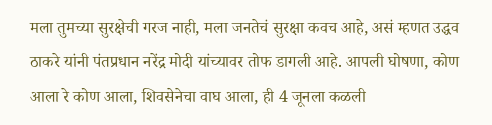मला तुमच्या सुरक्षेची गरज नाही, मला जनतेचं सुरक्षा कवच आहे, असं म्हणत उद्धव ठाकरे यांनी पंतप्रधान नरेंद्र मोदी यांच्यावर तोफ डागली आहे. आपली घोषणा, कोण आला रे कोण आला, शिवसेनेचा वाघ आला, ही 4 जूनला कळली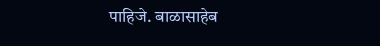पाहिजे. बाळासाहेब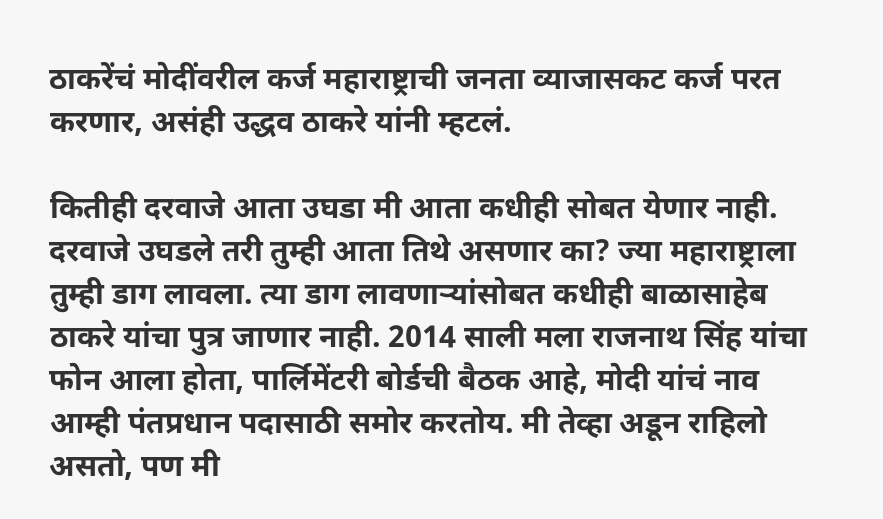ठाकरेंचं मोदींवरील कर्ज महाराष्ट्राची जनता व्याजासकट कर्ज परत करणार, असंही उद्धव ठाकरे यांनी म्हटलं.

कितीही दरवाजे आता उघडा मी आता कधीही सोबत येणार नाही. दरवाजे उघडले तरी तुम्ही आता तिथे असणार का? ज्या महाराष्ट्राला तुम्ही डाग लावला. त्या डाग लावणाऱ्यांसोबत कधीही बाळासाहेब ठाकरे यांचा पुत्र जाणार नाही. 2014 साली मला राजनाथ सिंह यांचा फोन आला होता, पार्लिमेंटरी बोर्डची बैठक आहे, मोदी यांचं नाव आम्ही पंतप्रधान पदासाठी समोर करतोय. मी तेव्हा अडून राहिलो असतो, पण मी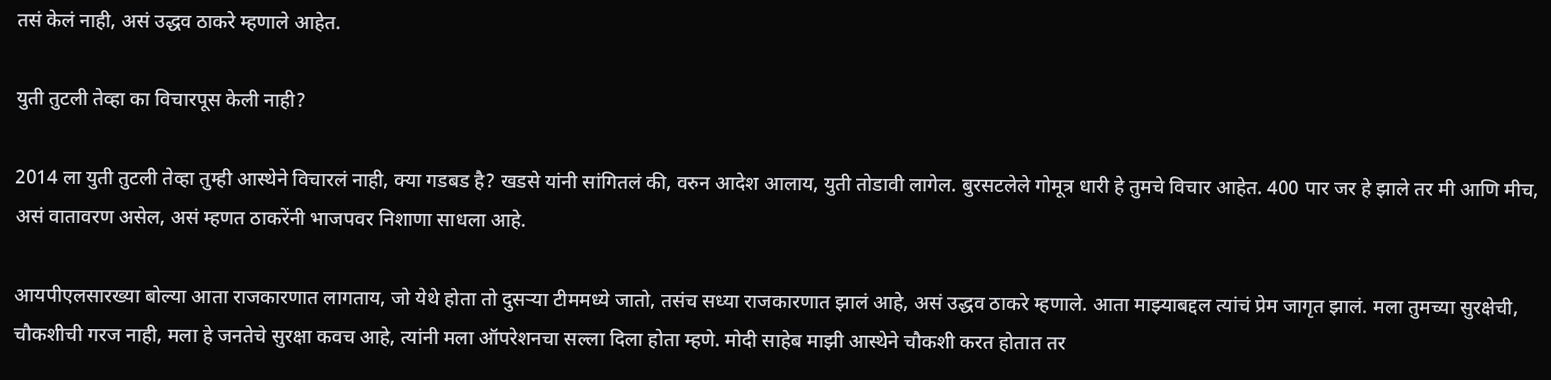तसं केलं नाही, असं उद्धव ठाकरे म्हणाले आहेत.

युती तुटली तेव्हा का विचारपूस केली नाही?

2014 ला युती तुटली तेव्हा तुम्ही आस्थेने विचारलं नाही, क्या गडबड है? खडसे यांनी सांगितलं की, वरुन आदेश आलाय, युती तोडावी लागेल. बुरसटलेले गोमूत्र धारी हे तुमचे विचार आहेत. 400 पार जर हे झाले तर मी आणि मीच, असं वातावरण असेल, असं म्हणत ठाकरेंनी भाजपवर निशाणा साधला आहे.

आयपीएलसारख्या बोल्या आता राजकारणात लागताय, जो येथे होता तो दुसऱ्या टीममध्ये जातो, तसंच सध्या राजकारणात झालं आहे, असं उद्धव ठाकरे म्हणाले. आता माझ्याबद्दल त्यांचं प्रेम जागृत झालं. मला तुमच्या सुरक्षेची, चौकशीची गरज नाही, मला हे जनतेचे सुरक्षा कवच आहे, त्यांनी मला ऑपरेशनचा सल्ला दिला होता म्हणे. मोदी साहेब माझी आस्थेने चौकशी करत होतात तर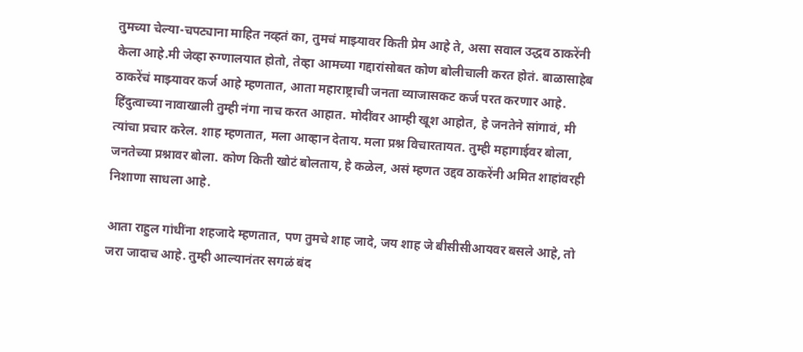तुमच्या चेल्या-चपट्याना माहित नव्हतं का, तुमचं माझ्यावर किती प्रेम आहे ते, असा सवाल उद्धव ठाकरेंनी केला आहे.मी जेव्हा रुग्णालयात होतो, तेव्हा आमच्या गद्दारांसोबत कोण बोलीचाली करत होतं. बाळासाहेब ठाकरेंचं माझ्यावर कर्ज आहे म्हणतात, आता महाराष्ट्राची जनता व्याजासकट कर्ज परत करणार आहे. हिंदुत्वाच्या नावाखाली तुम्ही नंगा नाच करत आहात. मोदींवर आम्ही खूश आहोत, हे जनतेने सांगावं, मी त्यांचा प्रचार करेल. शाह म्हणतात, मला आव्हान देताय. मला प्रश्न विचारतायत. तुम्ही महागाईवर बोला, जनतेच्या प्रश्नावर बोला. कोण किती खोटं बोलताय, हे कळेल, असं म्हणत उद्दव ठाकरेंनी अमित शाहांवरही निशाणा साधला आहे.

आता राहुल गांधींना शहजादे म्हणतात, पण तुमचे शाह जादे, जय शाह जे बीसीसीआयवर बसले आहे, तो जरा जादाच आहे. तुम्ही आल्यानंतर सगळं बंद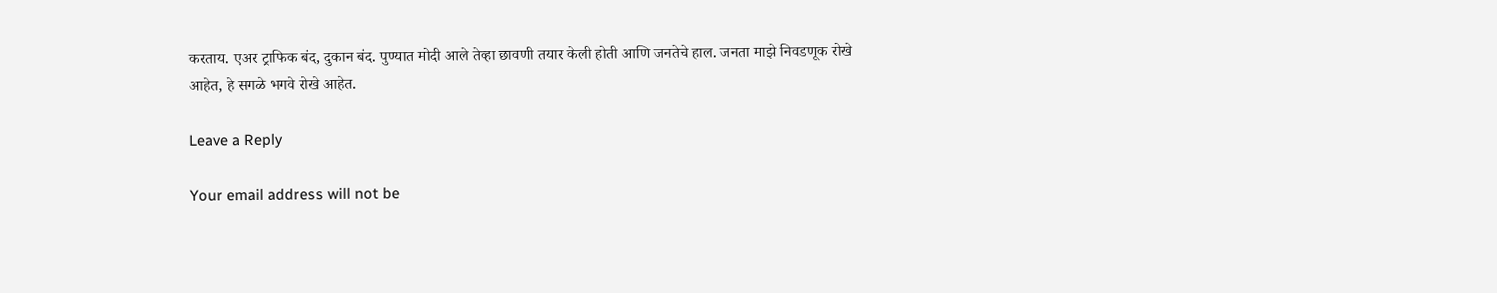करताय. एअर ट्राफिक बंद, दुकान बंद. पुण्यात मोदी आले तेव्हा छावणी तयार केली होती आणि जनतेचे हाल. जनता माझे निवडणूक रोखे आहेत, हे सगळे भगवे रोखे आहेत.

Leave a Reply

Your email address will not be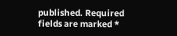published. Required fields are marked *